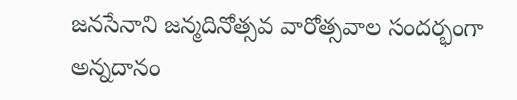జనసేనాని జన్మదినోత్సవ వారోత్సవాల సందర్భంగా అన్నదానం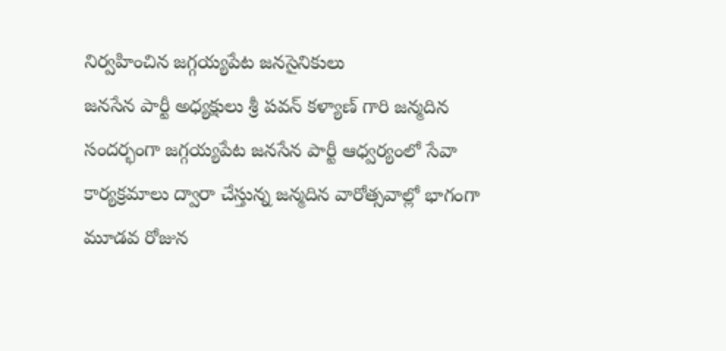నిర్వహించిన జగ్గయ్యపేట జనసైనికులు
జనసేన పార్టీ అధ్యక్షులు శ్రీ పవన్ కళ్యాణ్ గారి జన్మదిన సందర్భంగా జగ్గయ్యపేట జనసేన పార్టీ ఆధ్వర్యంలో సేవా కార్యక్రమాలు ద్వారా చేస్తున్న జన్మదిన వారోత్సవాల్లో భాగంగా మూడవ రోజున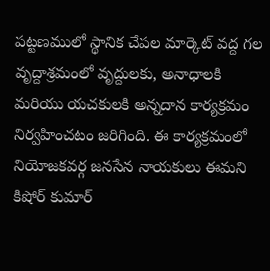పట్టణములో స్థానిక చేపల మార్కెట్ వద్ద గల వృద్దాశ్రమంలో వృద్దులకు, అనాధాలకి మరియు యచకులకి అన్నదాన కార్యక్రమం నిర్వహించటం జరిగింది. ఈ కార్యక్రమంలో నియోజకవర్గ జనసేన నాయకులు ఈమని కిషోర్ కుమార్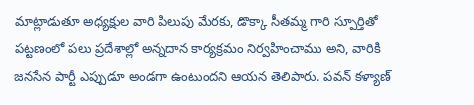మాట్లాడుతూ అధ్యక్షుల వారి పిలుపు మేరకు, డొక్కా సీతమ్మ గారి స్పూర్తితో పట్టణంలో పలు ప్రదేశాల్లో అన్నదాన కార్యక్రమం నిర్వహించాము అని, వారికి జనసేన పార్టీ ఎప్పుడూ అండగా ఉంటుందని ఆయన తెలిపారు. పవన్ కళ్యాణ్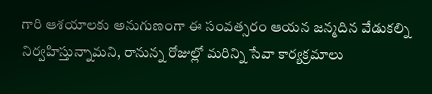గారి ఆశయాలకు అనుగుణంగా ఈ సంవత్సరం ఆయన జన్మదిన వేడుకల్ని నిర్వహిస్తున్నామని, రానున్న రోజుల్లో మరిన్ని సేవా కార్యక్రమాలు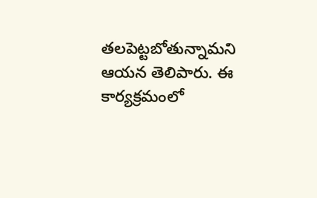తలపెట్టబోతున్నామని ఆయన తెలిపారు. ఈ కార్యక్రమంలో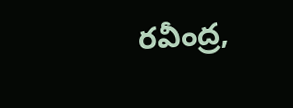రవీంద్ర,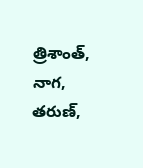త్రిశాంత్, నాగ, తరుణ్,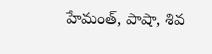హేమంత్, పాషా, శివ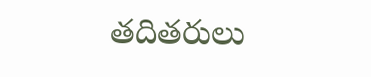తదితరులు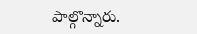పాల్గొన్నారు.